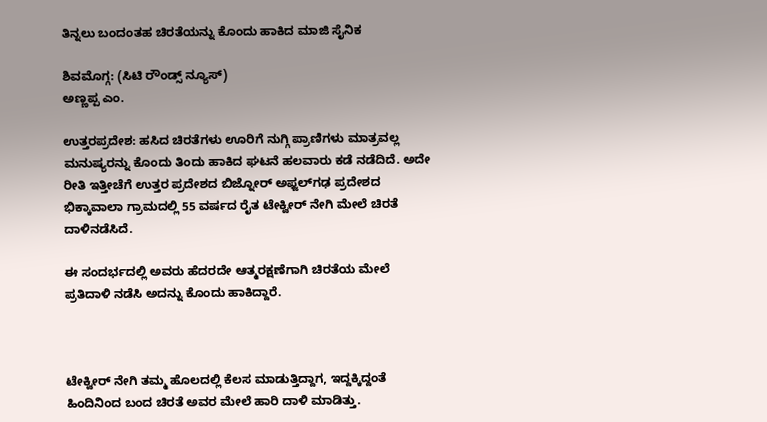ತಿನ್ನಲು ಬಂದಂತಹ ಚಿರತೆಯನ್ನು ಕೊಂದು ಹಾಕಿದ ಮಾಜಿ ಸೈನಿಕ

ಶಿವಮೊಗ್ಗ: (ಸಿಟಿ ರೌಂಡ್ಸ್ ನ್ಯೂಸ್)
ಅಣ್ಣಪ್ಪ ಎಂ.

ಉತ್ತರಪ್ರದೇಶ: ಹಸಿದ ಚಿರತೆಗಳು ಊರಿಗೆ ನುಗ್ಗಿ ಪ್ರಾಣಿಗಳು ಮಾತ್ರವಲ್ಲ ಮನುಷ್ಯರನ್ನು ಕೊಂದು ತಿಂದು ಹಾಕಿದ ಘಟನೆ ಹಲವಾರು ಕಡೆ ನಡೆದಿದೆ. ಅದೇ ರೀತಿ ಇತ್ತೀಚೆಗೆ ಉತ್ತರ ಪ್ರದೇಶದ ಬಿಜ್ನೋರ್‍ ಅಫ್ಜಲ್‍ಗಢ ಪ್ರದೇಶದ ಭಿಕ್ಕಾವಾಲಾ ಗ್ರಾಮದಲ್ಲಿ 55 ವರ್ಷದ ರೈತ ಟೇಕ್ವೀರ್ ನೇಗಿ ಮೇಲೆ ಚಿರತೆ ದಾಳಿನಡೆಸಿದೆ.

ಈ ಸಂದರ್ಭದಲ್ಲಿ ಅವರು ಹೆದರದೇ ಆತ್ಮರಕ್ಷಣೆಗಾಗಿ ಚಿರತೆಯ ಮೇಲೆ ಪ್ರತಿದಾಳಿ ನಡೆಸಿ ಅದನ್ನು ಕೊಂದು ಹಾಕಿದ್ದಾರೆ.



ಟೇಕ್ವೀರ್ ನೇಗಿ ತಮ್ಮ ಹೊಲದಲ್ಲಿ ಕೆಲಸ ಮಾಡುತ್ತಿದ್ದಾಗ, ಇದ್ದಕ್ಕಿದ್ದಂತೆ ಹಿಂದಿನಿಂದ ಬಂದ ಚಿರತೆ ಅವರ ಮೇಲೆ ಹಾರಿ ದಾಳಿ ಮಾಡಿತ್ತು.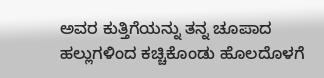ಅವರ ಕುತ್ತಿಗೆಯನ್ನು ತನ್ನ ಚೂಪಾದ ಹಲ್ಲುಗಳಿಂದ ಕಚ್ಚಿಕೊಂಡು ಹೊಲದೊಳಗೆ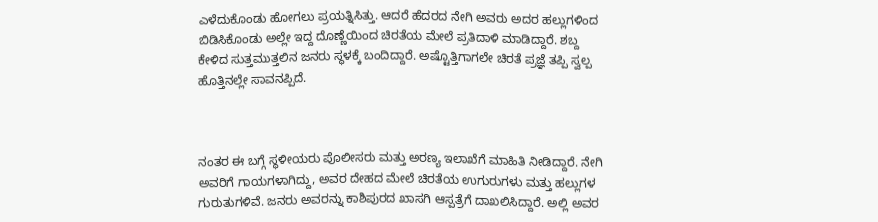ಎಳೆದುಕೊಂಡು ಹೋಗಲು ಪ್ರಯತ್ನಿಸಿತ್ತು. ಆದರೆ ಹೆದರದ ನೇಗಿ ಅವರು ಅದರ ಹಲ್ಲುಗಳಿಂದ ಬಿಡಿಸಿಕೊಂಡು ಅಲ್ಲೇ ಇದ್ದ ದೊಣ್ಣೆಯಿಂದ ಚಿರತೆಯ ಮೇಲೆ ಪ್ರತಿದಾಳಿ ಮಾಡಿದ್ದಾರೆ. ಶಬ್ದ ಕೇಳಿದ ಸುತ್ತಮುತ್ತಲಿನ ಜನರು ಸ್ಥಳಕ್ಕೆ ಬಂದಿದ್ದಾರೆ. ಅಷ್ಟೊತ್ತಿಗಾಗಲೇ ಚಿರತೆ ಪ್ರಜ್ಞೆ ತಪ್ಪಿ ಸ್ವಲ್ಪ ಹೊತ್ತಿನಲ್ಲೇ ಸಾವನಪ್ಪಿದೆ.



ನಂತರ ಈ ಬಗ್ಗೆ ಸ್ಥಳೀಯರು ಪೊಲೀಸರು ಮತ್ತು ಅರಣ್ಯ ಇಲಾಖೆಗೆ ಮಾಹಿತಿ ನೀಡಿದ್ದಾರೆ. ನೇಗಿ ಅವರಿಗೆ ಗಾಯಗಳಾಗಿದ್ದು, ಅವರ ದೇಹದ ಮೇಲೆ ಚಿರತೆಯ ಉಗುರುಗಳು ಮತ್ತು ಹಲ್ಲುಗಳ ಗುರುತುಗಳಿವೆ. ಜನರು ಅವರನ್ನು ಕಾಶಿಪುರದ ಖಾಸಗಿ ಆಸ್ಪತ್ರೆಗೆ ದಾಖಲಿಸಿದ್ದಾರೆ. ಅಲ್ಲಿ ಅವರ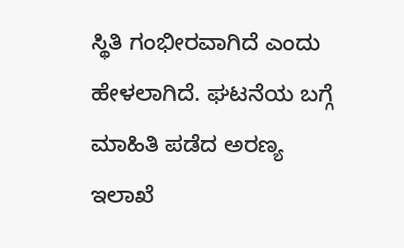ಸ್ಥಿತಿ ಗಂಭೀರವಾಗಿದೆ ಎಂದು ಹೇಳಲಾಗಿದೆ. ಘಟನೆಯ ಬಗ್ಗೆ ಮಾಹಿತಿ ಪಡೆದ ಅರಣ್ಯ ಇಲಾಖೆ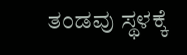ತಂಡವು ಸ್ಥಳಕ್ಕೆ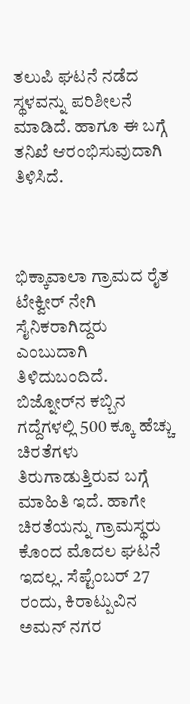ತಲುಪಿ ಘಟನೆ ನಡೆದ ಸ್ಥಳವನ್ನು ಪರಿಶೀಲನೆ ಮಾಡಿದೆ. ಹಾಗೂ ಈ ಬಗ್ಗೆ ತನಿಖೆ ಆರಂಭಿಸುವುದಾಗಿ ತಿಳಿಸಿದೆ.



ಭಿಕ್ಕಾವಾಲಾ ಗ್ರಾಮದ ರೈತ ಟೇಕ್ವೀರ್ ನೇಗಿ ಸೈನಿಕರಾಗಿದ್ದರು ಎಂಬುದಾಗಿ ತಿಳಿದುಬಂದಿದೆ. ಬಿಜ್ನೋರ್‌ನ ಕಬ್ಬಿನ ಗದ್ದೆಗಳಲ್ಲಿ 500 ಕ್ಕೂ ಹೆಚ್ಚು ಚಿರತೆಗಳು ತಿರುಗಾಡುತ್ತಿರುವ ಬಗ್ಗೆ ಮಾಹಿತಿ ಇದೆ. ಹಾಗೇ ಚಿರತೆಯನ್ನು ಗ್ರಾಮಸ್ಥರು ಕೊಂದ ಮೊದಲ ಘಟನೆ ಇದಲ್ಲ. ಸೆಪ್ಟೆಂಬರ್ 27 ರಂದು, ಕಿರಾಟ್ಪುವಿನ ಅಮನ್ ನಗರ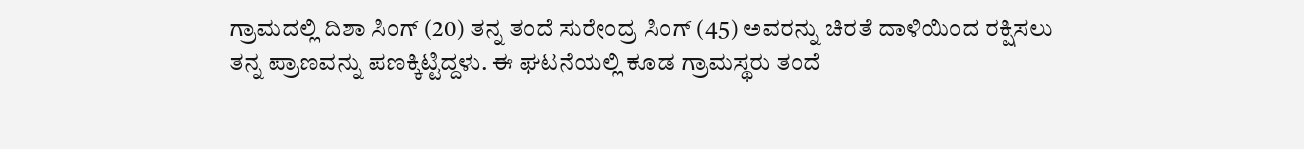ಗ್ರಾಮದಲ್ಲಿ ದಿಶಾ ಸಿಂಗ್ (20) ತನ್ನ ತಂದೆ ಸುರೇಂದ್ರ ಸಿಂಗ್ (45) ಅವರನ್ನು ಚಿರತೆ ದಾಳಿಯಿಂದ ರಕ್ಷಿಸಲು ತನ್ನ ಪ್ರಾಣವನ್ನು ಪಣಕ್ಕಿಟ್ಟಿದ್ದಳು. ಈ ಘಟನೆಯಲ್ಲಿ ಕೂಡ ಗ್ರಾಮಸ್ಥರು ತಂದೆ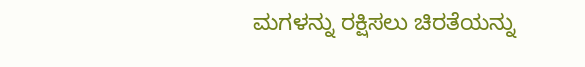ಮಗಳನ್ನು ರಕ್ಷಿಸಲು ಚಿರತೆಯನ್ನು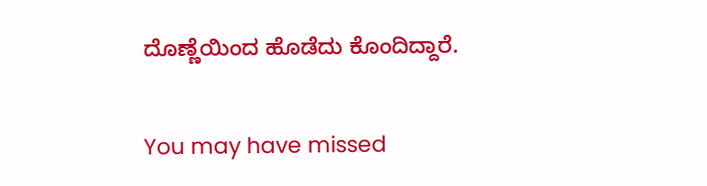ದೊಣ್ಣೆಯಿಂದ ಹೊಡೆದು ಕೊಂದಿದ್ದಾರೆ.

You may have missed